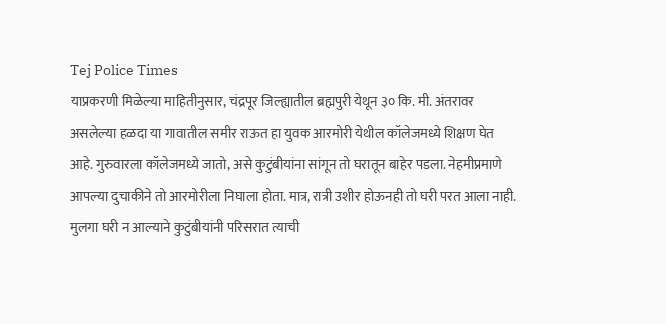Tej Police Times
याप्रकरणी मिळेल्या माहितीनुसार, चंद्रपूर जिल्ह्यातील ब्रह्मपुरी येथून ३० कि. मी. अंतरावर असलेल्या हळदा या गावातील समीर राऊत हा युवक आरमोरी येथील कॉलेजमध्ये शिक्षण घेत आहे. गुरुवारला कॉलेजमध्ये जातो, असे कुटुंबीयांना सांगून तो घरातून बाहेर पडला. नेहमीप्रमाणे आपल्या दुचाकीने तो आरमोरीला निघाला होता. मात्र, रात्री उशीर होऊनही तो घरी परत आला नाही. मुलगा घरी न आल्याने कुटुंबीयांनी परिसरात त्याची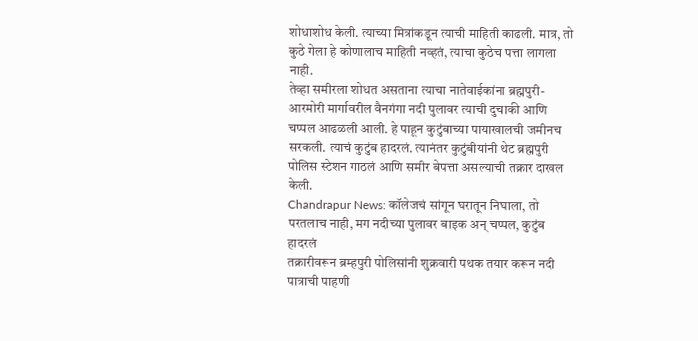शोधाशोध केली. त्याच्या मित्रांकडून त्याची माहिती काढली. मात्र, तो कुठे गेला हे कोणालाच माहिती नव्हतं, त्याचा कुठेच पत्ता लागला नाही.
तेव्हा समीरला शोधत असताना त्याचा नातेवाईकांना ब्रह्मपुरी-आरमोरी मार्गावरील वैनगंगा नदी पुलावर त्याची दुचाकी आणि चप्पल आढळली आली. हे पाहून कुटुंबाच्या पायाखालची जमीनच सरकली. त्याचं कुटुंब हादरलं. त्यानंतर कुटुंबीयांनी थेट ब्रह्मपुरी पोलिस स्टेशन गाठलं आणि समीर बेपत्ता असल्याची तक्रार दाखल केली.
Chandrapur News: कॉलेजचं सांगून घरातून निघाला, तो परतलाच नाही, मग नदीच्या पुलावर बाइक अन् चप्पल, कुटुंब हादरलं
तक्रारीवरून ब्रम्हपुरी पोलिसांनी शुक्रवारी पथक तयार करून नदी पात्राची पाहणी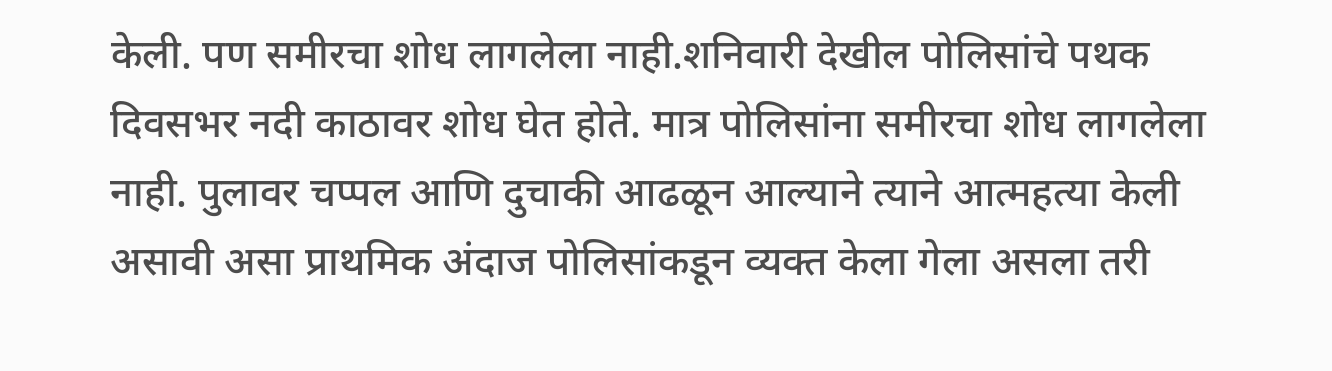केली. पण समीरचा शोध लागलेला नाही.शनिवारी देखील पोलिसांचे पथक दिवसभर नदी काठावर शोध घेत होते. मात्र पोलिसांना समीरचा शोध लागलेला नाही. पुलावर चप्पल आणि दुचाकी आढळून आल्याने त्याने आत्महत्या केली असावी असा प्राथमिक अंदाज पोलिसांकडून व्यक्त केला गेला असला तरी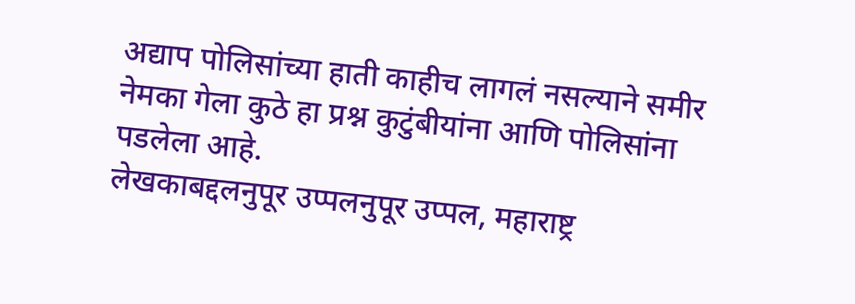अद्याप पोलिसांच्या हाती काहीच लागलं नसल्याने समीर नेमका गेला कुठे हा प्रश्न कुटुंबीयांना आणि पोलिसांना पडलेला आहे.
लेखकाबद्दलनुपूर उप्पलनुपूर उप्पल, महाराष्ट्र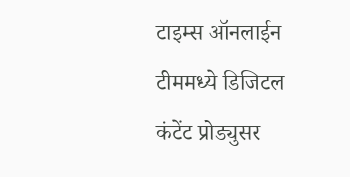टाइम्स ऑनलाईन टीममध्ये डिजिटल कंटेंट प्रोड्युसर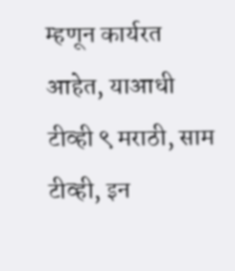म्हणून कार्यरत आहेत, याआधी टीव्ही ९ मराठी, साम टीव्ही, इन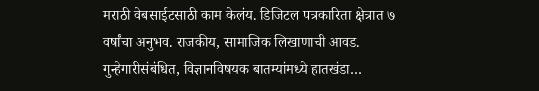मराठी वेबसाईटसाठी काम केलंय. डिजिटल पत्रकारिता क्षेत्रात ७ वर्षांचा अनुभव. राजकीय, सामाजिक लिखाणाची आवड. गुन्हेगारीसंबंधित, विज्ञानविषयक बातम्यांमध्ये हातखंडा…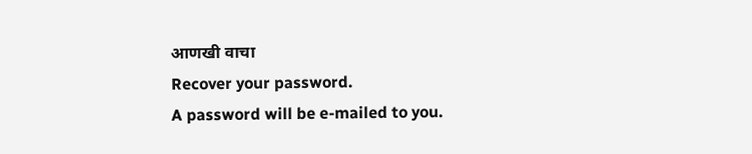आणखी वाचा
Recover your password.
A password will be e-mailed to you.